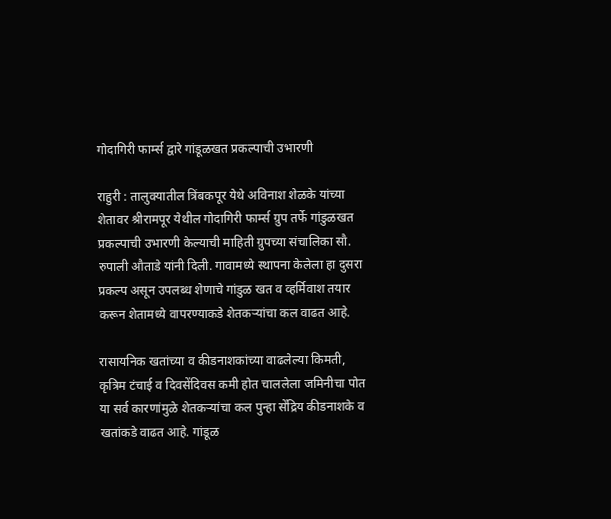गोदागिरी फार्म्स द्वारे गांडूळखत प्रकल्पाची उभारणी

राहुरी : तालुक्यातील त्रिंबकपूर येथे अविनाश शेळके यांच्या शेतावर श्रीरामपूर येथील गोदागिरी फार्म्स ग्रुप तर्फे गांडुळखत प्रकल्पाची उभारणी केल्याची माहिती ग्रुपच्या संचालिका सौ. रुपाली औताडे यांनी दिली. गावामध्ये स्थापना केलेला हा दुसरा प्रकल्प असून उपलब्ध शेणाचे गांडुळ खत व व्हर्मिवाश तयार करून शेतामध्ये वापरण्याकडे शेतकऱ्यांचा कल वाढत आहे.

रासायनिक खतांच्या व कीडनाशकांच्या वाढलेल्या किमती, कृत्रिम टंचाई व दिवसेंदिवस कमी होत चाललेला जमिनीचा पोत या सर्व कारणांमुळे शेतकऱ्यांचा कल पुन्हा सेंद्रिय कीडनाशके व खतांकडे वाढत आहे. गांडूळ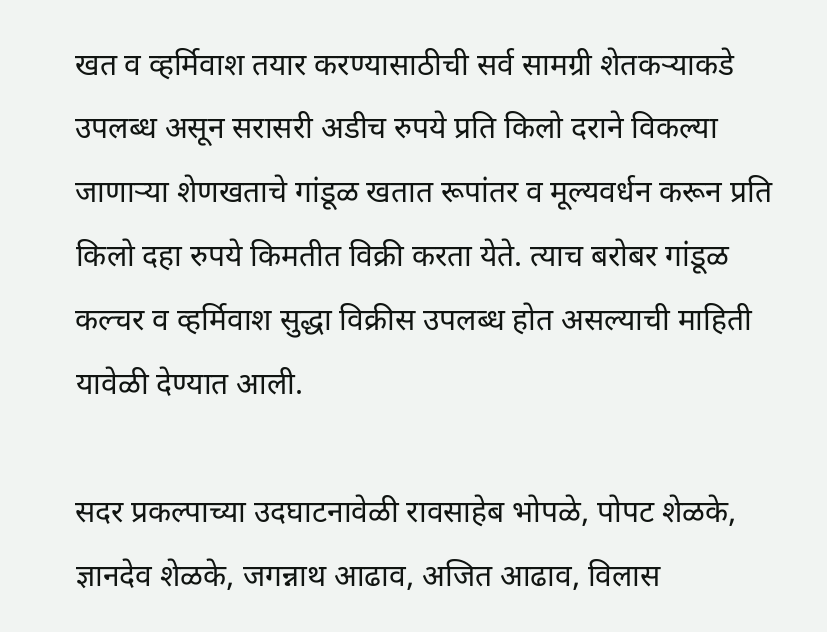खत व व्हर्मिवाश तयार करण्यासाठीची सर्व सामग्री शेतकऱ्याकडे उपलब्ध असून सरासरी अडीच रुपये प्रति किलो दराने विकल्या जाणाऱ्या शेणखताचे गांडूळ खतात रूपांतर व मूल्यवर्धन करून प्रति किलो दहा रुपये किमतीत विक्री करता येते. त्याच बरोबर गांडूळ कल्चर व व्हर्मिवाश सुद्धा विक्रीस उपलब्ध होत असल्याची माहिती यावेळी देण्यात आली.

सदर प्रकल्पाच्या उदघाटनावेळी रावसाहेब भोपळे, पोपट शेळके, ज्ञानदेव शेळके, जगन्नाथ आढाव, अजित आढाव, विलास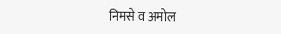निमसे व अमोल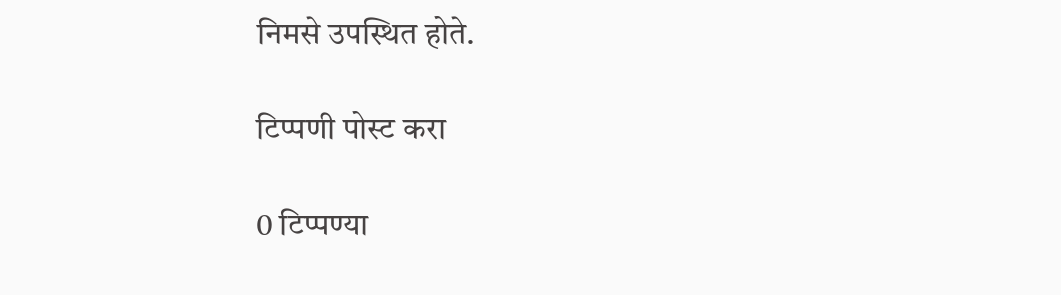निमसे उपस्थित होते.

टिप्पणी पोस्ट करा

0 टिप्पण्या